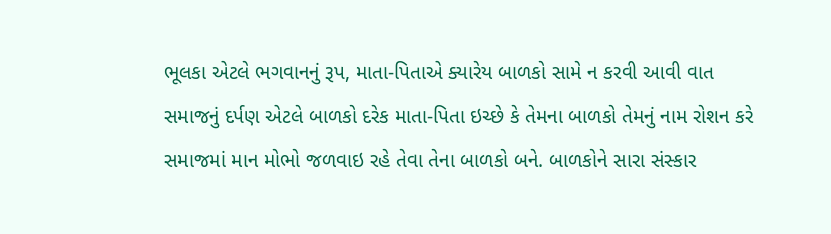ભૂલકા એટલે ભગવાનનું રૂપ, માતા-પિતાએ ક્યારેય બાળકો સામે ન કરવી આવી વાત
સમાજનું દર્પણ એટલે બાળકો દરેક માતા-પિતા ઇચ્છે કે તેમના બાળકો તેમનું નામ રોશન કરે સમાજમાં માન મોભો જળવાઇ રહે તેવા તેના બાળકો બને. બાળકોને સારા સંસ્કાર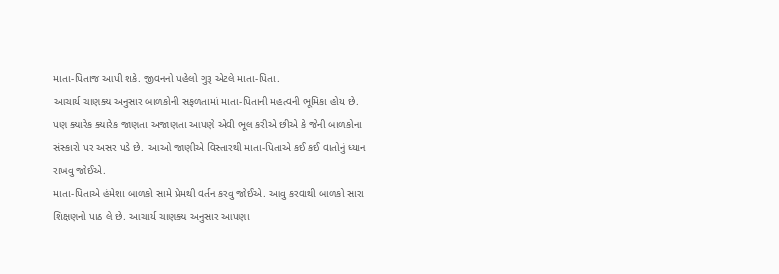માતા-પિતાજ આપી શકે. જીવનનો પહેલો ગુરૂ એટલે માતા-પિતા.
આચાર્ય ચાણક્ય અનુસાર બાળકોની સફળતામાં માતા-પિતાની મહત્વની ભૂમિકા હોય છે. પણ ક્યારેક ક્યારેક જાણતા અજાણતા આપણે એવી ભૂલ કરીએ છીએ કે જેની બાળકોના સંસ્કારો પર અસર પડે છે. આઓ જાણીએ વિસ્તારથી માતા-પિતાએ કઈ કઈ વાતોનું ધ્યાન રાખવુ જોઈએ.
માતા-પિતાએ હંમેશા બાળકો સામે પ્રેમથી વર્તન કરવુ જોઈએ. આવુ કરવાથી બાળકો સારા શિક્ષણનો પાઠ લે છે. આચાર્ય ચાણક્ય અનુસાર આપણા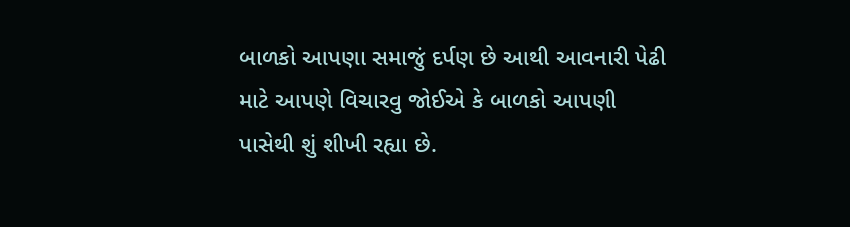બાળકો આપણા સમાજું દર્પણ છે આથી આવનારી પેઢી માટે આપણે વિચારવુ જોઈએ કે બાળકો આપણી પાસેથી શું શીખી રહ્યા છે.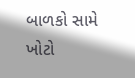બાળકો સામે ખોટો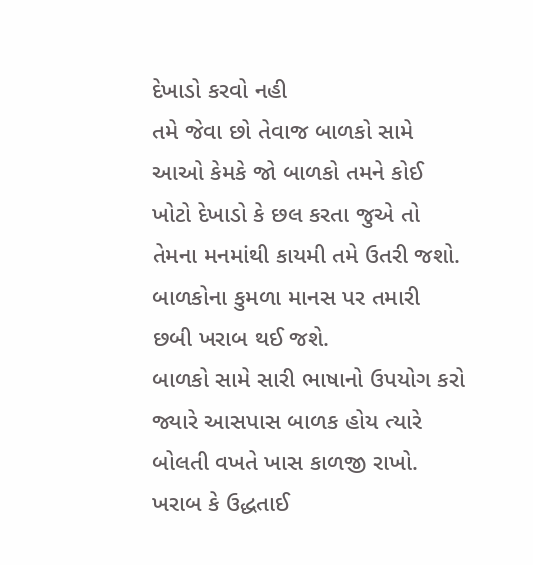દેખાડો કરવો નહી
તમે જેવા છો તેવાજ બાળકો સામે આઓ કેમકે જો બાળકો તમને કોઈ ખોટો દેખાડો કે છલ કરતા જુએ તો તેમના મનમાંથી કાયમી તમે ઉતરી જશો. બાળકોના કુમળા માનસ પર તમારી છબી ખરાબ થઈ જશે.
બાળકો સામે સારી ભાષાનો ઉપયોગ કરો
જ્યારે આસપાસ બાળક હોય ત્યારે બોલતી વખતે ખાસ કાળજી રાખો. ખરાબ કે ઉદ્ધતાઈ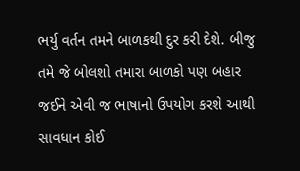ભર્યુ વર્તન તમને બાળકથી દુર કરી દેશે. બીજુ તમે જે બોલશો તમારા બાળકો પણ બહાર જઈને એવી જ ભાષાનો ઉપયોગ કરશે આથી સાવધાન કોઈ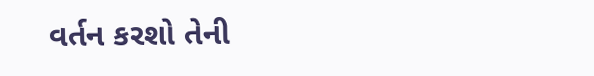વર્તન કરશો તેની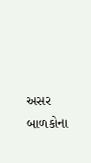અસર બાળકોના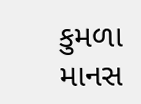કુમળા માનસ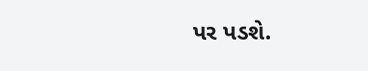પર પડશે.